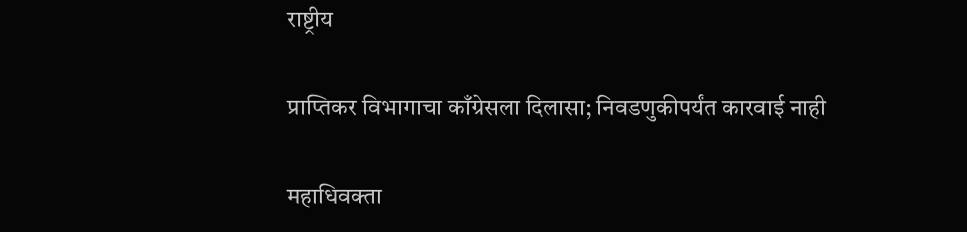राष्ट्रीय

प्राप्तिकर विभागाचा काँग्रेसला दिलासा; निवडणुकीपर्यंत कारवाई नाही

महाधिवक्ता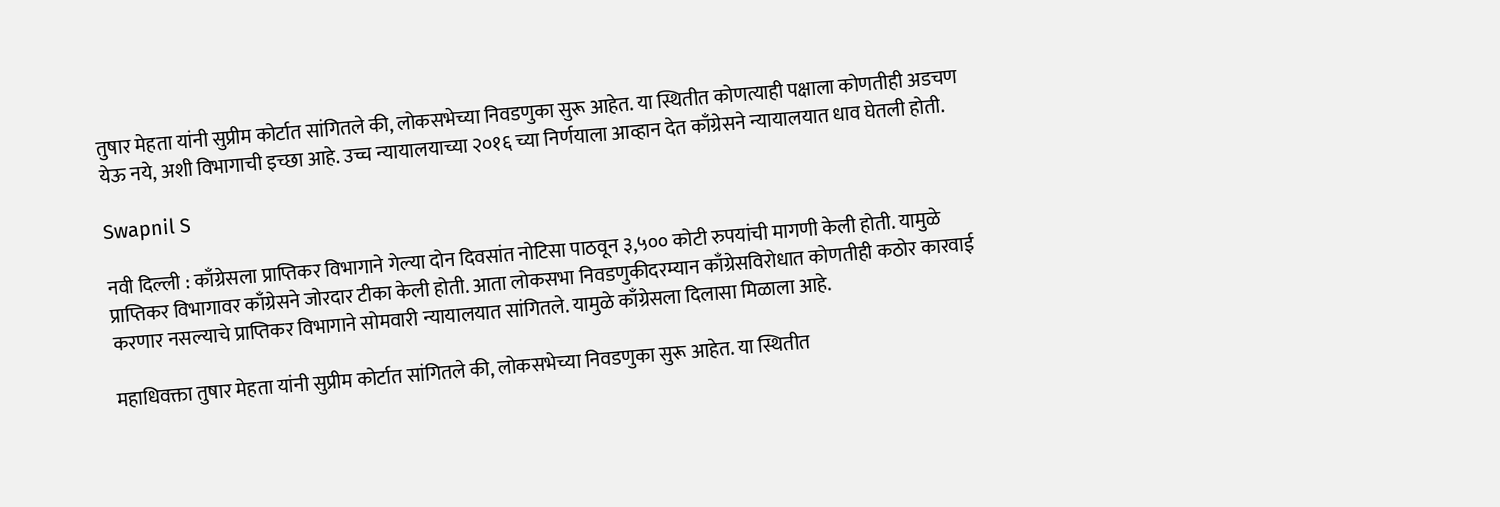तुषार मेहता यांनी सुप्रीम कोर्टात सांगितले की, लोकसभेच्या निवडणुका सुरू आहेत. या स्थितीत कोणत्याही पक्षाला कोणतीही अडचण येऊ नये, अशी विभागाची इच्छा आहे. उच्च न्यायालयाच्या २०१६ च्या निर्णयाला आव्हान देत काँग्रेसने न्यायालयात धाव घेतली होती.

Swapnil S

नवी दिल्ली : काँग्रेसला प्राप्तिकर विभागाने गेल्या दोन दिवसांत नोटिसा पाठवून ३,५०० कोटी रुपयांची मागणी केली होती. यामुळे प्राप्तिकर विभागावर काँग्रेसने जोरदार टीका केली होती. आता लोकसभा निवडणुकीदरम्यान काँग्रेसविरोधात कोणतीही कठोर कारवाई करणार नसल्याचे प्राप्तिकर विभागाने सोमवारी न्यायालयात सांगितले. यामुळे काँग्रेसला दिलासा मिळाला आहे.

महाधिवक्ता तुषार मेहता यांनी सुप्रीम कोर्टात सांगितले की, लोकसभेच्या निवडणुका सुरू आहेत. या स्थितीत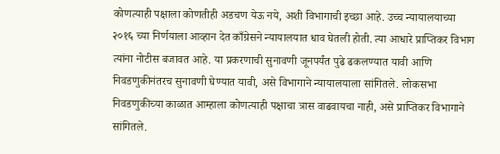कोणत्याही पक्षाला कोणतीही अडचण येऊ नये, अशी विभागाची इच्छा आहे. उच्च न्यायालयाच्या २०१६ च्या निर्णयाला आव्हान देत काँग्रेसने न्यायालयात धाव घेतली होती. त्या आधारे प्राप्तिकर विभाग त्यांना नोटीस बजावत आहे. या प्रकरणाची सुनावणी जूनपर्यंत पुढे ढकलण्यात यावी आणि निवडणुकीनंतरच सुनावणी घेण्यात यावी, असे विभागाने न्यायालयाला सांगितले. लोकसभा निवडणुकीच्या काळात आम्हाला कोणत्याही पक्षाचा त्रास वाढवायचा नाही, असे प्राप्तिकर विभागाने सांगितले.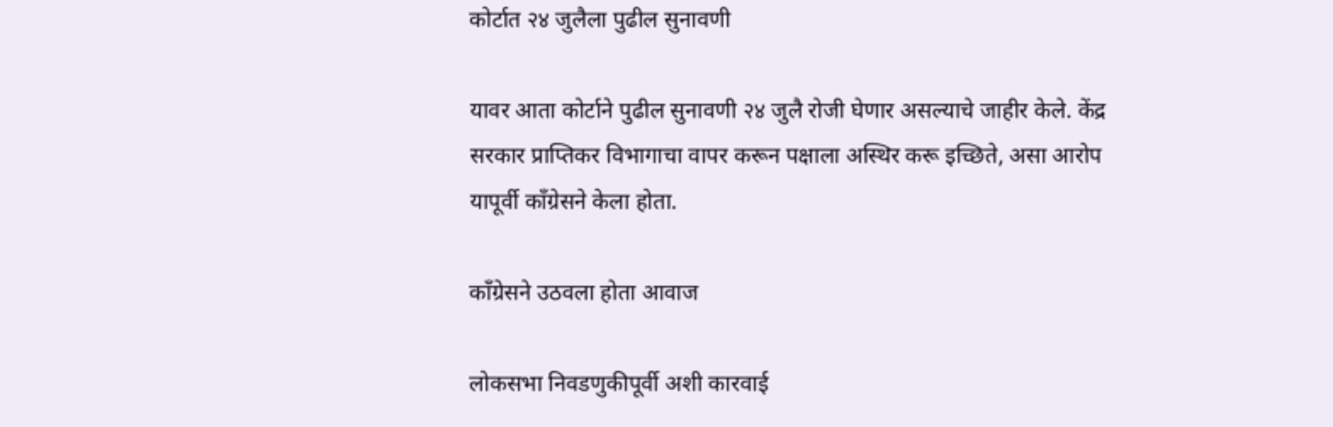कोर्टात २४ जुलैला पुढील सुनावणी

यावर आता कोर्टाने पुढील सुनावणी २४ जुलै रोजी घेणार असल्याचे जाहीर केले. केंद्र सरकार प्राप्तिकर विभागाचा वापर करून पक्षाला अस्थिर करू इच्छिते, असा आरोप यापूर्वी काँग्रेसने केला होता.

काँग्रेसने उठवला होता आवाज

लोकसभा निवडणुकीपूर्वी अशी कारवाई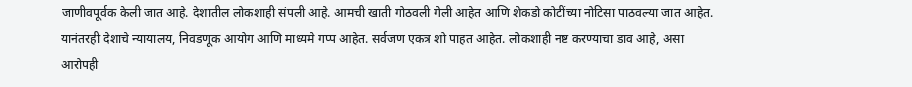जाणीवपूर्वक केली जात आहे. देशातील लोकशाही संपली आहे. आमची खाती गोठवली गेली आहेत आणि शेकडो कोटींच्या नोटिसा पाठवल्या जात आहेत. यानंतरही देशाचे न्यायालय, निवडणूक आयोग आणि माध्यमे गप्प आहेत. सर्वजण एकत्र शो पाहत आहेत. लोकशाही नष्ट करण्याचा डाव आहे, असा आरोपही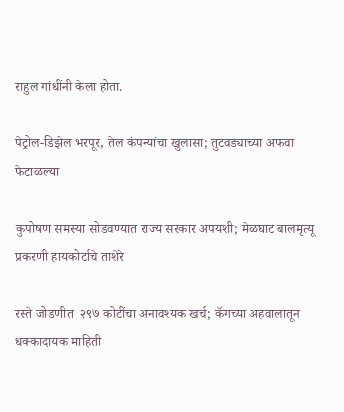राहुल गांधींनी केला होता.

पेट्रोल-डिझेल भरपूर, तेल कंपन्यांचा खुलासा; तुटवड्याच्या अफवा फेटाळल्या

कुपोषण समस्या सोडवण्यात राज्य सरकार अपयशी; मेळघाट बालमृत्यू प्रकरणी हायकोर्टाचे ताशेरे

रस्ते जोडणीत  २९७ कोटींचा अनावश्यक खर्च; कॅगच्या अहवालातून धक्कादायक माहिती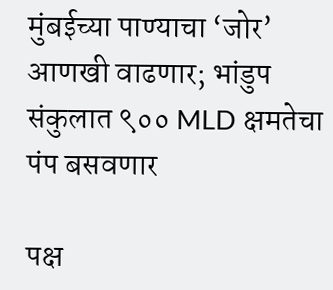मुंबईच्या पाण्याचा ‘जोर’ आणखी वाढणार; भांडुप संकुलात ९०० MLD क्षमतेचा पंप बसवणार

पक्ष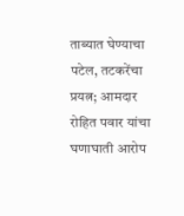ताब्यात घेण्याचा पटेल, तटकरेंचा प्रयत्न; आमदार रोहित पवार यांचा घणाघाती आरोप